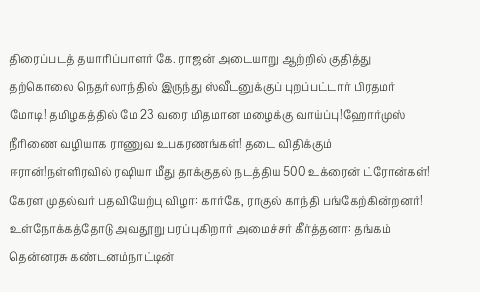திரைப்படத் தயாரிப்பாளர் கே. ராஜன் அடையாறு ஆற்றில் குதித்து தற்கொலை நெதர்லாந்தில் இருந்து ஸ்வீடனுக்குப் புறப்பட்டார் பிரதமர் மோடி! தமிழகத்தில் மே 23 வரை மிதமான மழைக்கு வாய்ப்பு!ஹோர்முஸ் நீரிணை வழியாக ராணுவ உபகரணங்கள்! தடை விதிக்கும் ஈரான்!நள்ளிரவில் ரஷியா மீது தாக்குதல் நடத்திய 500 உக்ரைன் ட்ரோன்கள்! கேரள முதல்வர் பதவியேற்பு விழா: கார்கே, ராகுல் காந்தி பங்கேற்கின்றனர்! உள்நோக்கத்தோடு அவதூறு பரப்புகிறார் அமைச்சர் கீர்த்தனா: தங்கம் தென்னரசு கண்டனம்நாட்டின்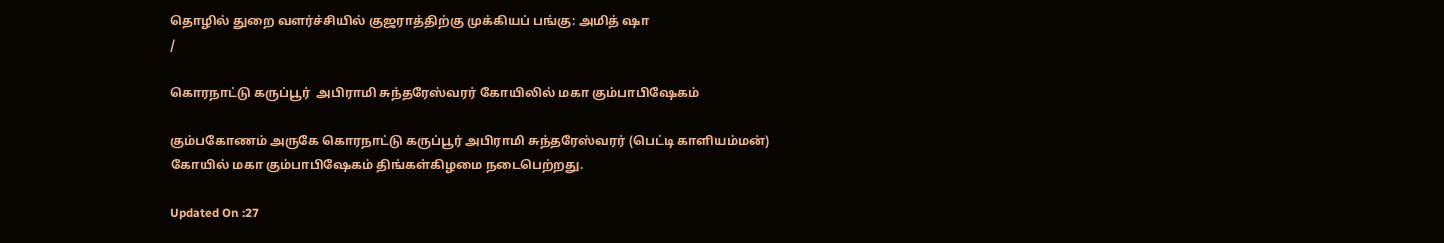தொழில் துறை வளர்ச்சியில் குஜராத்திற்கு முக்கியப் பங்கு: அமித் ஷா
/

கொரநாட்டு கருப்பூர்  அபிராமி சுந்தரேஸ்வரர் கோயிலில் மகா கும்பாபிஷேகம்

கும்பகோணம் அருகே கொரநாட்டு கருப்பூர் அபிராமி சுந்தரேஸ்வரர் (பெட்டி காளியம்மன்) கோயில் மகா கும்பாபிஷேகம் திங்கள்கிழமை நடைபெற்றது.

Updated On :27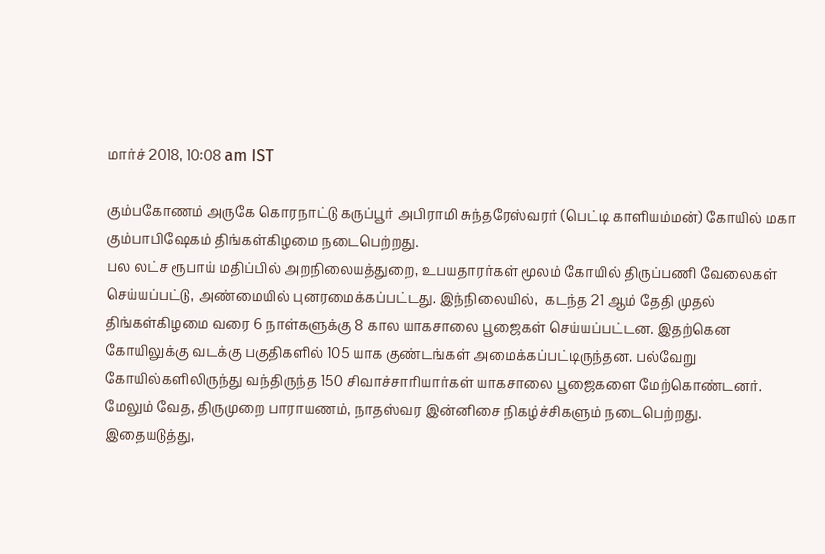மார்ச் 2018, 10:08 am IST

கும்பகோணம் அருகே கொரநாட்டு கருப்பூர் அபிராமி சுந்தரேஸ்வரர் (பெட்டி காளியம்மன்) கோயில் மகா கும்பாபிஷேகம் திங்கள்கிழமை நடைபெற்றது.
பல லட்ச ரூபாய் மதிப்பில் அறநிலையத்துறை, உபயதாரர்கள் மூலம் கோயில் திருப்பணி வேலைகள் செய்யப்பட்டு, அண்மையில் புனரமைக்கப்பட்டது. இந்நிலையில்,  கடந்த 21 ஆம் தேதி முதல் திங்கள்கிழமை வரை 6 நாள்களுக்கு 8 கால யாகசாலை பூஜைகள் செய்யப்பட்டன. இதற்கென கோயிலுக்கு வடக்கு பகுதிகளில் 105 யாக குண்டங்கள் அமைக்கப்பட்டிருந்தன. பல்வேறு கோயில்களிலிருந்து வந்திருந்த 150 சிவாச்சாரியார்கள் யாகசாலை பூஜைகளை மேற்கொண்டனர். மேலும் வேத, திருமுறை பாராயணம், நாதஸ்வர இன்னிசை நிகழ்ச்சிகளும் நடைபெற்றது.
இதையடுத்து,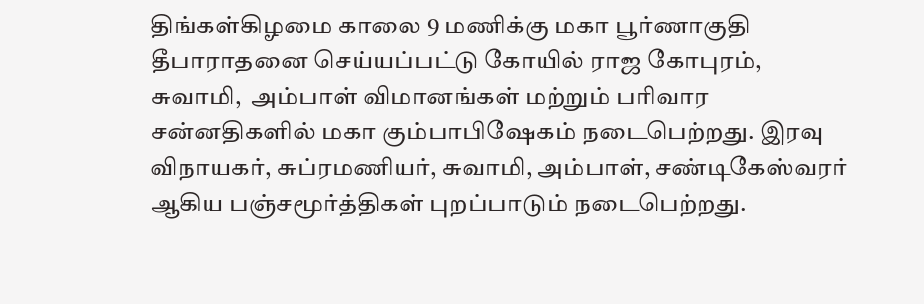திங்கள்கிழமை காலை 9 மணிக்கு மகா பூர்ணாகுதி தீபாராதனை செய்யப்பட்டு கோயில் ராஜ கோபுரம்,  சுவாமி,  அம்பாள் விமானங்கள் மற்றும் பரிவார சன்னதிகளில் மகா கும்பாபிஷேகம் நடைபெற்றது. இரவு விநாயகர், சுப்ரமணியர், சுவாமி, அம்பாள், சண்டிகேஸ்வரர் ஆகிய பஞ்சமூர்த்திகள் புறப்பாடும் நடைபெற்றது.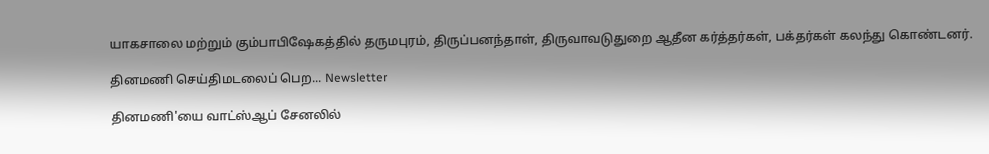யாகசாலை மற்றும் கும்பாபிஷேகத்தில் தருமபுரம், திருப்பனந்தாள், திருவாவடுதுறை ஆதீன கர்த்தர்கள், பக்தர்கள் கலந்து கொண்டனர்.

தினமணி செய்திமடலைப் பெற... Newsletter

தினமணி'யை வாட்ஸ்ஆப் சேனலில்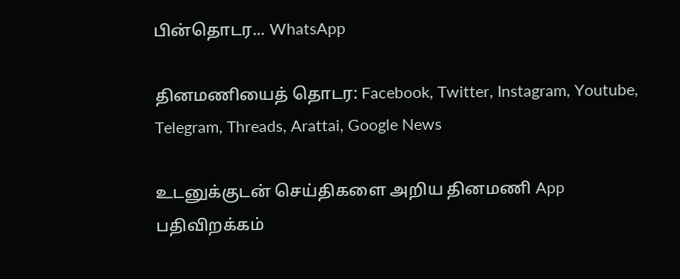பின்தொடர... WhatsApp

தினமணியைத் தொடர: Facebook, Twitter, Instagram, Youtube, Telegram, Threads, Arattai, Google News

உடனுக்குடன் செய்திகளை அறிய தினமணி App பதிவிறக்கம்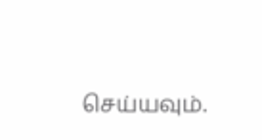செய்யவும்.